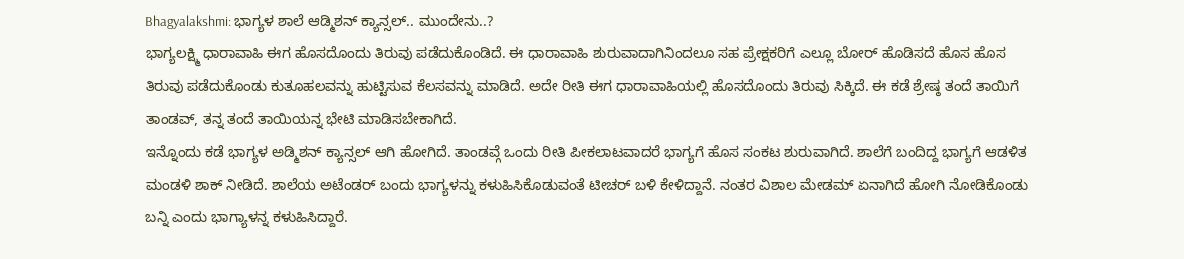Bhagyalakshmi: ಭಾಗ್ಯಳ ಶಾಲೆ ಆಡ್ಮಿಶನ್ ಕ್ಯಾನ್ಸಲ್.. ಮುಂದೇನು..?
ಭಾಗ್ಯಲಕ್ಷ್ಮಿ ಧಾರಾವಾಹಿ ಈಗ ಹೊಸದೊಂದು ತಿರುವು ಪಡೆದುಕೊಂಡಿದೆ. ಈ ಧಾರಾವಾಹಿ ಶುರುವಾದಾಗಿನಿಂದಲೂ ಸಹ ಪ್ರೇಕ್ಷಕರಿಗೆ ಎಲ್ಲೂ ಬೋರ್ ಹೊಡಿಸದೆ ಹೊಸ ಹೊಸ ತಿರುವು ಪಡೆದುಕೊಂಡು ಕುತೂಹಲವನ್ನು ಹುಟ್ಟಿಸುವ ಕೆಲಸವನ್ನು ಮಾಡಿದೆ. ಅದೇ ರೀತಿ ಈಗ ಧಾರಾವಾಹಿಯಲ್ಲಿ ಹೊಸದೊಂದು ತಿರುವು ಸಿಕ್ಕಿದೆ. ಈ ಕಡೆ ಶ್ರೇಷ್ಠ ತಂದೆ ತಾಯಿಗೆ ತಾಂಡವ್, ತನ್ನ ತಂದೆ ತಾಯಿಯನ್ನ ಭೇಟಿ ಮಾಡಿಸಬೇಕಾಗಿದೆ.
ಇನ್ನೊಂದು ಕಡೆ ಭಾಗ್ಯಳ ಅಡ್ಮಿಶನ್ ಕ್ಯಾನ್ಸಲ್ ಆಗಿ ಹೋಗಿದೆ. ತಾಂಡವ್ಗೆ ಒಂದು ರೀತಿ ಪೀಕಲಾಟವಾದರೆ ಭಾಗ್ಯಗೆ ಹೊಸ ಸಂಕಟ ಶುರುವಾಗಿದೆ. ಶಾಲೆಗೆ ಬಂದಿದ್ದ ಭಾಗ್ಯಗೆ ಆಡಳಿತ ಮಂಡಳಿ ಶಾಕ್ ನೀಡಿದೆ. ಶಾಲೆಯ ಅಟೆಂಡರ್ ಬಂದು ಭಾಗ್ಯಳನ್ನು ಕಳುಹಿಸಿಕೊಡುವಂತೆ ಟೀಚರ್ ಬಳಿ ಕೇಳಿದ್ದಾನೆ. ನಂತರ ವಿಶಾಲ ಮೇಡಮ್ ಏನಾಗಿದೆ ಹೋಗಿ ನೋಡಿಕೊಂಡು ಬನ್ನಿ ಎಂದು ಭಾಗ್ಯಾಳನ್ನ ಕಳುಹಿಸಿದ್ದಾರೆ.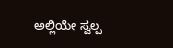ಅಲ್ಲಿಯೇ ಸ್ವಲ್ಪ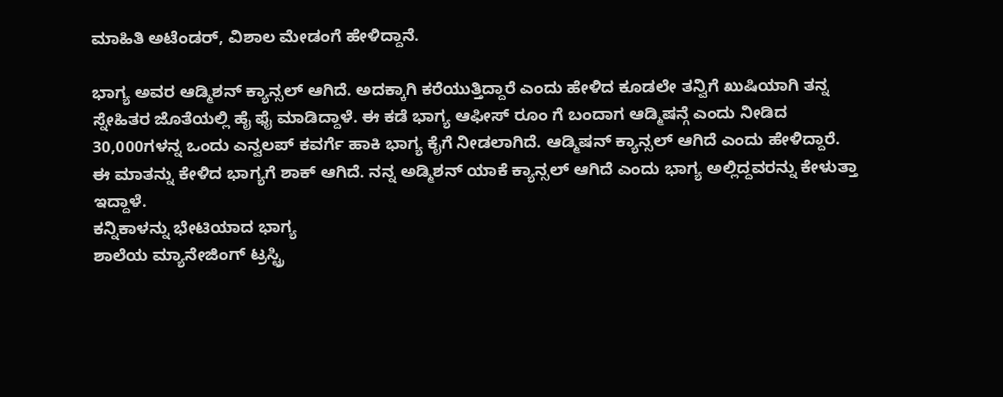ಮಾಹಿತಿ ಅಟೆಂಡರ್, ವಿಶಾಲ ಮೇಡಂಗೆ ಹೇಳಿದ್ದಾನೆ.

ಭಾಗ್ಯ ಅವರ ಆಡ್ಮಿಶನ್ ಕ್ಯಾನ್ಸಲ್ ಆಗಿದೆ. ಅದಕ್ಕಾಗಿ ಕರೆಯುತ್ತಿದ್ದಾರೆ ಎಂದು ಹೇಳಿದ ಕೂಡಲೇ ತನ್ವಿಗೆ ಖುಷಿಯಾಗಿ ತನ್ನ ಸ್ನೇಹಿತರ ಜೊತೆಯಲ್ಲಿ ಹೈ ಫೈ ಮಾಡಿದ್ದಾಳೆ. ಈ ಕಡೆ ಭಾಗ್ಯ ಆಫೀಸ್ ರೂಂ ಗೆ ಬಂದಾಗ ಆಡ್ಮಿಷನ್ಗೆ ಎಂದು ನೀಡಿದ 30,000ಗಳನ್ನ ಒಂದು ಎನ್ವಲಪ್ ಕವರ್ಗೆ ಹಾಕಿ ಭಾಗ್ಯ ಕೈಗೆ ನೀಡಲಾಗಿದೆ. ಆಡ್ಮಿಷನ್ ಕ್ಯಾನ್ಸಲ್ ಆಗಿದೆ ಎಂದು ಹೇಳಿದ್ದಾರೆ. ಈ ಮಾತನ್ನು ಕೇಳಿದ ಭಾಗ್ಯಗೆ ಶಾಕ್ ಆಗಿದೆ. ನನ್ನ ಅಡ್ಮಿಶನ್ ಯಾಕೆ ಕ್ಯಾನ್ಸಲ್ ಆಗಿದೆ ಎಂದು ಭಾಗ್ಯ ಅಲ್ಲಿದ್ದವರನ್ನು ಕೇಳುತ್ತಾ ಇದ್ದಾಳೆ.
ಕನ್ನಿಕಾಳನ್ನು ಭೇಟಿಯಾದ ಭಾಗ್ಯ
ಶಾಲೆಯ ಮ್ಯಾನೇಜಿಂಗ್ ಟ್ರಸ್ಟ್ರಿ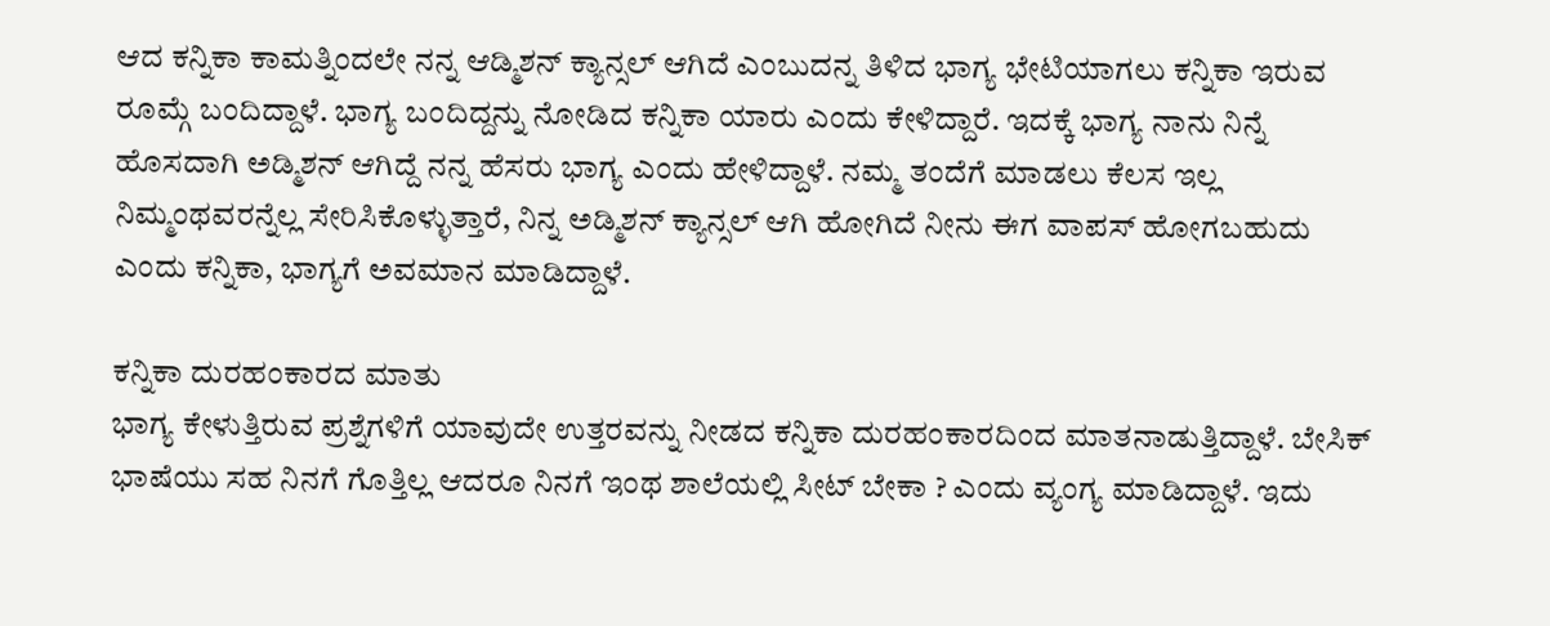ಆದ ಕನ್ನಿಕಾ ಕಾಮತ್ನಿಂದಲೇ ನನ್ನ ಆಡ್ಮಿಶನ್ ಕ್ಯಾನ್ಸಲ್ ಆಗಿದೆ ಎಂಬುದನ್ನ ತಿಳಿದ ಭಾಗ್ಯ ಭೇಟಿಯಾಗಲು ಕನ್ನಿಕಾ ಇರುವ ರೂಮ್ಗೆ ಬಂದಿದ್ದಾಳೆ. ಭಾಗ್ಯ ಬಂದಿದ್ದನ್ನು ನೋಡಿದ ಕನ್ನಿಕಾ ಯಾರು ಎಂದು ಕೇಳಿದ್ದಾರೆ. ಇದಕ್ಕೆ ಭಾಗ್ಯ ನಾನು ನಿನ್ನೆ ಹೊಸದಾಗಿ ಅಡ್ಮಿಶನ್ ಆಗಿದ್ದೆ ನನ್ನ ಹೆಸರು ಭಾಗ್ಯ ಎಂದು ಹೇಳಿದ್ದಾಳೆ. ನಮ್ಮ ತಂದೆಗೆ ಮಾಡಲು ಕೆಲಸ ಇಲ್ಲ ನಿಮ್ಮಂಥವರನ್ನೆಲ್ಲ ಸೇರಿಸಿಕೊಳ್ಳುತ್ತಾರೆ, ನಿನ್ನ ಅಡ್ಮಿಶನ್ ಕ್ಯಾನ್ಸಲ್ ಆಗಿ ಹೋಗಿದೆ ನೀನು ಈಗ ವಾಪಸ್ ಹೋಗಬಹುದು ಎಂದು ಕನ್ನಿಕಾ, ಭಾಗ್ಯಗೆ ಅವಮಾನ ಮಾಡಿದ್ದಾಳೆ.

ಕನ್ನಿಕಾ ದುರಹಂಕಾರದ ಮಾತು
ಭಾಗ್ಯ ಕೇಳುತ್ತಿರುವ ಪ್ರಶ್ನೆಗಳಿಗೆ ಯಾವುದೇ ಉತ್ತರವನ್ನು ನೀಡದ ಕನ್ನಿಕಾ ದುರಹಂಕಾರದಿಂದ ಮಾತನಾಡುತ್ತಿದ್ದಾಳೆ. ಬೇಸಿಕ್ ಭಾಷೆಯು ಸಹ ನಿನಗೆ ಗೊತ್ತಿಲ್ಲ ಆದರೂ ನಿನಗೆ ಇಂಥ ಶಾಲೆಯಲ್ಲಿ ಸೀಟ್ ಬೇಕಾ ? ಎಂದು ವ್ಯಂಗ್ಯ ಮಾಡಿದ್ದಾಳೆ. ಇದು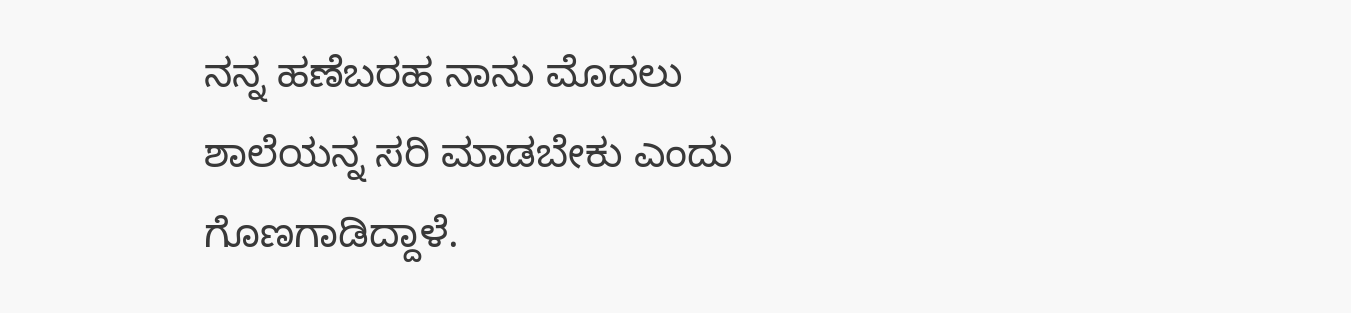ನನ್ನ ಹಣೆಬರಹ ನಾನು ಮೊದಲು ಶಾಲೆಯನ್ನ ಸರಿ ಮಾಡಬೇಕು ಎಂದು ಗೊಣಗಾಡಿದ್ದಾಳೆ.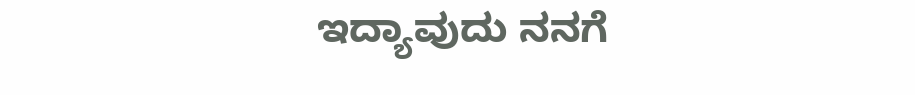ಇದ್ಯಾವುದು ನನಗೆ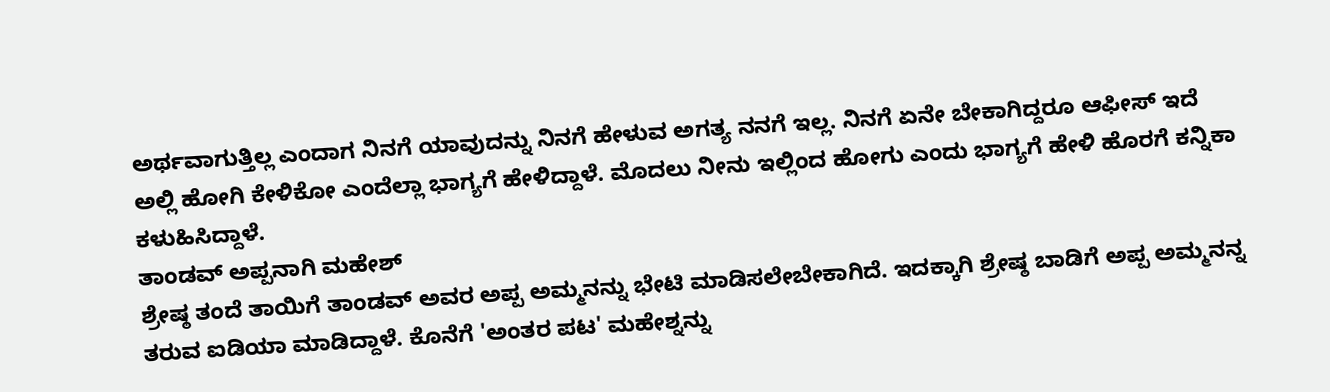ಅರ್ಥವಾಗುತ್ತಿಲ್ಲ ಎಂದಾಗ ನಿನಗೆ ಯಾವುದನ್ನು ನಿನಗೆ ಹೇಳುವ ಅಗತ್ಯ ನನಗೆ ಇಲ್ಲ. ನಿನಗೆ ಏನೇ ಬೇಕಾಗಿದ್ದರೂ ಆಫೀಸ್ ಇದೆ ಅಲ್ಲಿ ಹೋಗಿ ಕೇಳಿಕೋ ಎಂದೆಲ್ಲಾ ಭಾಗ್ಯಗೆ ಹೇಳಿದ್ದಾಳೆ. ಮೊದಲು ನೀನು ಇಲ್ಲಿಂದ ಹೋಗು ಎಂದು ಭಾಗ್ಯಗೆ ಹೇಳಿ ಹೊರಗೆ ಕನ್ನಿಕಾ ಕಳುಹಿಸಿದ್ದಾಳೆ.
ತಾಂಡವ್ ಅಪ್ಪನಾಗಿ ಮಹೇಶ್
ಶ್ರೇಷ್ಠ ತಂದೆ ತಾಯಿಗೆ ತಾಂಡವ್ ಅವರ ಅಪ್ಪ ಅಮ್ಮನನ್ನು ಭೇಟಿ ಮಾಡಿಸಲೇಬೇಕಾಗಿದೆ. ಇದಕ್ಕಾಗಿ ಶ್ರೇಷ್ಠ ಬಾಡಿಗೆ ಅಪ್ಪ ಅಮ್ಮನನ್ನ ತರುವ ಐಡಿಯಾ ಮಾಡಿದ್ದಾಳೆ. ಕೊನೆಗೆ 'ಅಂತರ ಪಟ' ಮಹೇಶ್ನನ್ನು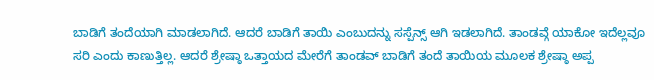ಬಾಡಿಗೆ ತಂದೆಯಾಗಿ ಮಾಡಲಾಗಿದೆ. ಆದರೆ ಬಾಡಿಗೆ ತಾಯಿ ಎಂಬುದನ್ನು ಸಸ್ಪೆನ್ಸ್ ಆಗಿ ಇಡಲಾಗಿದೆ. ತಾಂಡವ್ಗೆ ಯಾಕೋ ಇದೆಲ್ಲವೂ ಸರಿ ಎಂದು ಕಾಣುತ್ತಿಲ್ಲ. ಆದರೆ ಶ್ರೇಷ್ಠಾ ಒತ್ತಾಯದ ಮೇರೆಗೆ ತಾಂಡವ್ ಬಾಡಿಗೆ ತಂದೆ ತಾಯಿಯ ಮೂಲಕ ಶ್ರೇಷ್ಠಾ ಅಪ್ಪ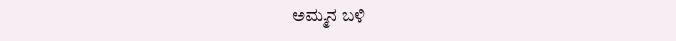ಅಮ್ಮನ ಬಳಿ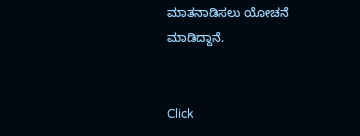ಮಾತನಾಡಿಸಲು ಯೋಚನೆ ಮಾಡಿದ್ದಾನೆ.


Click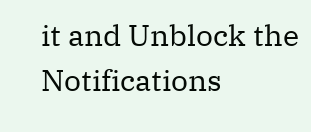it and Unblock the Notifications